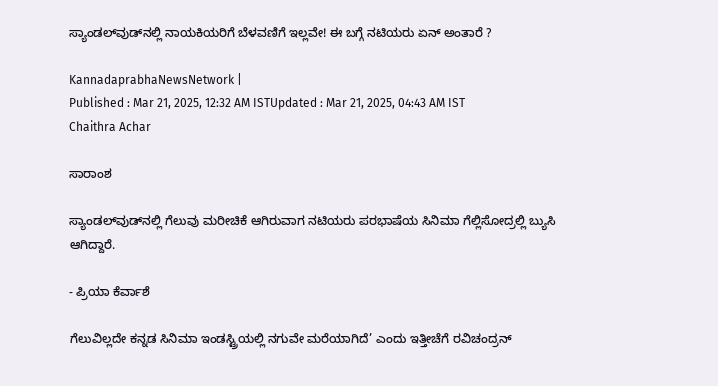ಸ್ಯಾಂಡಲ್‌ವುಡ್‌ನಲ್ಲಿ ನಾಯಕಿಯರಿಗೆ ಬೆಳವಣಿಗೆ ಇಲ್ಲವೇ! ಈ ಬಗ್ಗೆ ನಟಿಯರು ಏನ್ ಅಂತಾರೆ ?

KannadaprabhaNewsNetwork |
Published : Mar 21, 2025, 12:32 AM ISTUpdated : Mar 21, 2025, 04:43 AM IST
Chaithra Achar

ಸಾರಾಂಶ

ಸ್ಯಾಂಡಲ್‌ವುಡ್‌ನಲ್ಲಿ ಗೆಲುವು ಮರೀಚಿಕೆ ಆಗಿರುವಾಗ ನಟಿಯರು ಪರಭಾಷೆಯ ಸಿನಿಮಾ ಗೆಲ್ಲಿಸೋದ್ರಲ್ಲಿ ಬ್ಯುಸಿ ಆಗಿದ್ದಾರೆ.

- ಪ್ರಿಯಾ ಕೆರ್ವಾಶೆ

ಗೆಲುವಿಲ್ಲದೇ ಕನ್ನಡ ಸಿನಿಮಾ ಇಂಡಸ್ಟ್ರಿಯಲ್ಲಿ ನಗುವೇ ಮರೆಯಾಗಿದೆ’ ಎಂದು ಇತ್ತೀಚೆಗೆ ರವಿಚಂದ್ರನ್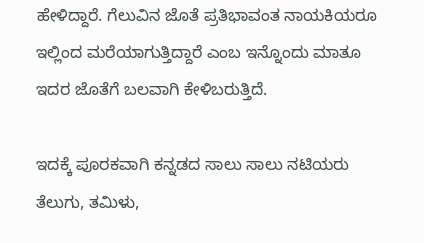ಹೇಳಿದ್ದಾರೆ. ಗೆಲುವಿನ ಜೊತೆ ಪ್ರತಿಭಾವಂತ ನಾಯಕಿಯರೂ ಇಲ್ಲಿಂದ ಮರೆಯಾಗುತ್ತಿದ್ದಾರೆ ಎಂಬ ಇನ್ನೊಂದು ಮಾತೂ ಇದರ ಜೊತೆಗೆ ಬಲವಾಗಿ ಕೇಳಿಬರುತ್ತಿದೆ.

ಇದಕ್ಕೆ ಪೂರಕವಾಗಿ ಕನ್ನಡದ ಸಾಲು ಸಾಲು ನಟಿಯರು ತೆಲುಗು, ತಮಿಳು,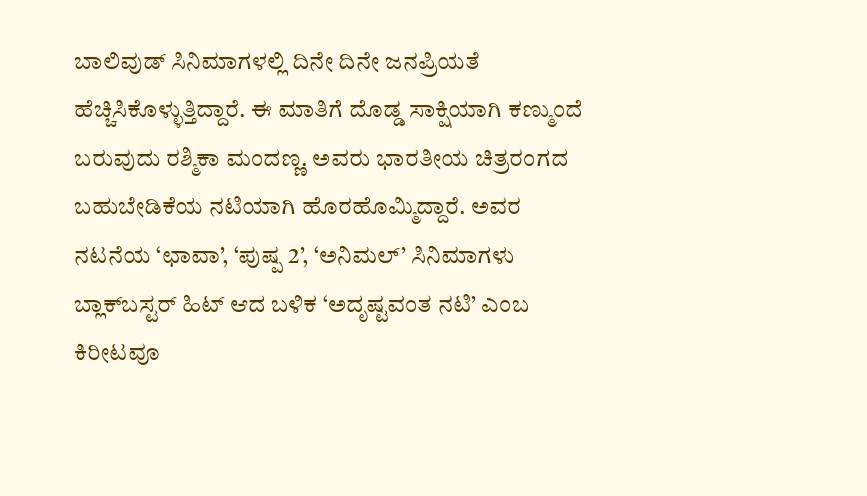ಬಾಲಿವುಡ್‌ ಸಿನಿಮಾಗಳಲ್ಲಿ ದಿನೇ ದಿನೇ ಜನಪ್ರಿಯತೆ ಹೆಚ್ಚಿಸಿಕೊಳ್ಳುತ್ತಿದ್ದಾರೆ. ಈ ಮಾತಿಗೆ ದೊಡ್ಡ ಸಾಕ್ಷಿಯಾಗಿ ಕಣ್ಮುಂದೆ ಬರುವುದು ರಶ್ಮಿಕಾ ಮಂದಣ್ಣ. ಅವರು ಭಾರತೀಯ ಚಿತ್ರರಂಗದ ಬಹುಬೇಡಿಕೆಯ ನಟಿಯಾಗಿ ಹೊರಹೊಮ್ಮಿದ್ದಾರೆ. ಅವರ ನಟನೆಯ ‘ಛಾವಾ’, ‘ಪುಷ್ಪ 2’, ‘ಅನಿಮಲ್‌’ ಸಿನಿಮಾಗಳು ಬ್ಲಾಕ್‌ಬಸ್ಟರ್‌ ಹಿಟ್ ಆದ ಬಳಿಕ ‘ಅದೃಷ್ಟವಂತ ನಟಿ’ ಎಂಬ ಕಿರೀಟವೂ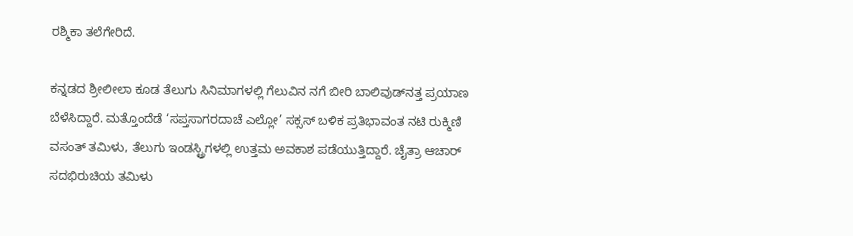ರಶ್ಮಿಕಾ ತಲೆಗೇರಿದೆ.

ಕನ್ನಡದ ಶ್ರೀಲೀಲಾ ಕೂಡ ತೆಲುಗು ಸಿನಿಮಾಗಳಲ್ಲಿ ಗೆಲುವಿನ ನಗೆ ಬೀರಿ ಬಾಲಿವುಡ್‌ನತ್ತ ಪ್ರಯಾಣ ಬೆಳೆಸಿದ್ದಾರೆ. ಮತ್ತೊಂದೆಡೆ ‘ಸಪ್ತಸಾಗರದಾಚೆ ಎಲ್ಲೋ’ ಸಕ್ಸಸ್‌ ಬಳಿಕ ಪ್ರತಿಭಾವಂತ ನಟಿ ರುಕ್ಮಿಣಿ ವಸಂತ್‌ ತಮಿಳು, ತೆಲುಗು ಇಂಡಸ್ಟ್ರಿಗಳಲ್ಲಿ ಉತ್ತಮ ಅವಕಾಶ ಪಡೆಯುತ್ತಿದ್ದಾರೆ. ಚೈತ್ರಾ ಆಚಾರ್‌ ಸದಭಿರುಚಿಯ ತಮಿಳು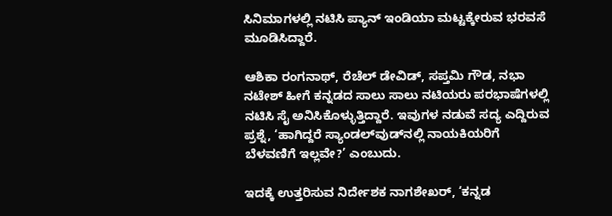ಸಿನಿಮಾಗಳಲ್ಲಿ ನಟಿಸಿ ಪ್ಯಾನ್‌ ಇಂಡಿಯಾ ಮಟ್ಟಕ್ಕೇರುವ ಭರವಸೆ ಮೂಡಿಸಿದ್ದಾರೆ.

ಆಶಿಕಾ ರಂಗನಾಥ್‌, ರೆಚೆಲ್‌ ಡೇವಿಡ್‌, ಸಪ್ತಮಿ ಗೌಡ, ನಭಾ ನಟೇಶ್ ಹೀಗೆ ಕನ್ನಡದ ಸಾಲು ಸಾಲು ನಟಿಯರು ಪರಭಾಷೆಗಳಲ್ಲಿ ನಟಿಸಿ ಸೈ ಅನಿಸಿಕೊಳ್ಳುತ್ತಿದ್ದಾರೆ. ಇವುಗಳ ನಡುವೆ ಸದ್ಯ ಎದ್ದಿರುವ ಪ್ರಶ್ನೆ, ‘ಹಾಗಿದ್ದರೆ ಸ್ಯಾಂಡಲ್‌ವುಡ್‌ನಲ್ಲಿ ನಾಯಕಿಯರಿಗೆ ಬೆಳವಣಿಗೆ ಇಲ್ಲವೇ?’ ಎಂಬುದು.

ಇದಕ್ಕೆ ಉತ್ತರಿಸುವ ನಿರ್ದೇಶಕ ನಾಗಶೇಖರ್, ‘ಕನ್ನಡ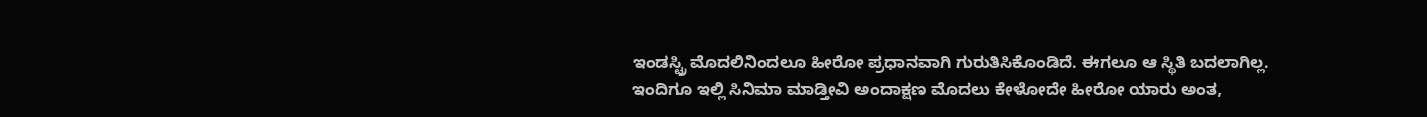ಇಂಡಸ್ಟ್ರಿ ಮೊದಲಿನಿಂದಲೂ ಹೀರೋ ಪ್ರಧಾನವಾಗಿ ಗುರುತಿಸಿಕೊಂಡಿದೆ. ಈಗಲೂ ಆ ಸ್ಥಿತಿ ಬದಲಾಗಿಲ್ಲ. ಇಂದಿಗೂ ಇಲ್ಲಿ ಸಿನಿಮಾ ಮಾಡ್ತೀವಿ ಅಂದಾಕ್ಷಣ ಮೊದಲು ಕೇಳೋದೇ ಹೀರೋ ಯಾರು ಅಂತ,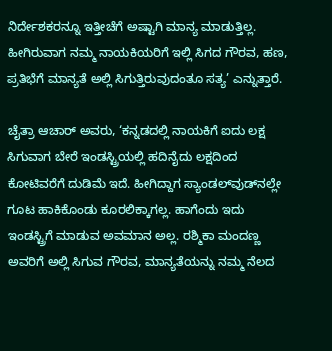ನಿರ್ದೇಶಕರನ್ನೂ ಇತ್ತೀಚೆಗೆ ಅಷ್ಟಾಗಿ ಮಾನ್ಯ ಮಾಡುತ್ತಿಲ್ಲ. ಹೀಗಿರುವಾಗ ನಮ್ಮ ನಾಯಕಿಯರಿಗೆ ಇಲ್ಲಿ ಸಿಗದ ಗೌರವ, ಹಣ, ಪ್ರತಿಭೆಗೆ ಮಾನ್ಯತೆ ಅಲ್ಲಿ ಸಿಗುತ್ತಿರುವುದಂತೂ ಸತ್ಯ’ ಎನ್ನುತ್ತಾರೆ.

ಚೈತ್ರಾ ಆಚಾರ್‌ ಅವರು, ‘ಕನ್ನಡದಲ್ಲಿ ನಾಯಕಿಗೆ ಐದು ಲಕ್ಷ ಸಿಗುವಾಗ ಬೇರೆ ಇಂಡಸ್ಟ್ರಿಯಲ್ಲಿ ಹದಿನೈದು ಲಕ್ಷದಿಂದ ಕೋಟಿವರೆಗೆ ದುಡಿಮೆ ಇದೆ. ಹೀಗಿದ್ದಾಗ ಸ್ಯಾಂಡಲ್‌ವುಡ್‌ನಲ್ಲೇ ಗೂಟ ಹಾಕಿಕೊಂಡು ಕೂರಲಿಕ್ಕಾಗಲ್ಲ. ಹಾಗೆಂದು ಇದು ಇಂಡಸ್ಟ್ರಿಗೆ ಮಾಡುವ ಅವಮಾನ ಅಲ್ಲ. ರಶ್ಮಿಕಾ ಮಂದಣ್ಣ ಅವರಿಗೆ ಅಲ್ಲಿ ಸಿಗುವ ಗೌರವ, ಮಾನ್ಯತೆಯನ್ನು ನಮ್ಮ ನೆಲದ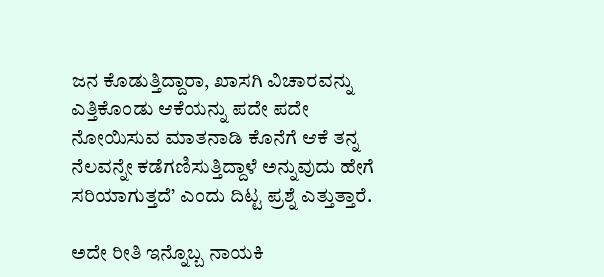ಜನ ಕೊಡುತ್ತಿದ್ದಾರಾ, ಖಾಸಗಿ ವಿಚಾರವನ್ನು ಎತ್ತಿಕೊಂಡು ಆಕೆಯನ್ನು ಪದೇ ಪದೇ ನೋಯಿಸುವ ಮಾತನಾಡಿ ಕೊನೆಗೆ ಆಕೆ ತನ್ನ ನೆಲವನ್ನೇ ಕಡೆಗಣಿಸುತ್ತಿದ್ದಾಳೆ ಅನ್ನುವುದು ಹೇಗೆ ಸರಿಯಾಗುತ್ತದೆ’ ಎಂದು ದಿಟ್ಟ ಪ್ರಶ್ನೆ ಎತ್ತುತ್ತಾರೆ.

ಅದೇ ರೀತಿ ಇನ್ನೊಬ್ಬ ನಾಯಕಿ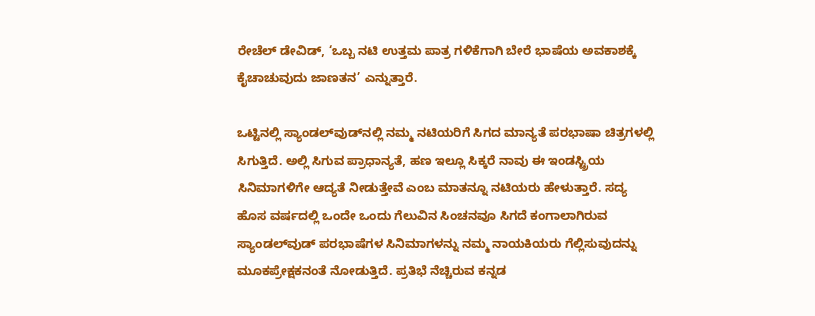ರೇಚೆಲ್‌ ಡೇವಿಡ್‌, ‘ಒಬ್ಬ ನಟಿ ಉತ್ತಮ ಪಾತ್ರ ಗಳಿಕೆಗಾಗಿ ಬೇರೆ ಭಾಷೆಯ ಅವಕಾಶಕ್ಕೆ ಕೈಚಾಚುವುದು ಜಾಣತನ’ ಎನ್ನುತ್ತಾರೆ.

ಒಟ್ಟಿನಲ್ಲಿ ಸ್ಯಾಂಡಲ್‌ವುಡ್‌ನಲ್ಲಿ ನಮ್ಮ ನಟಿಯರಿಗೆ ಸಿಗದ ಮಾನ್ಯತೆ ಪರಭಾಷಾ ಚಿತ್ರಗಳಲ್ಲಿ ಸಿಗುತ್ತಿದೆ. ಅಲ್ಲಿ ಸಿಗುವ ಪ್ರಾಧಾನ್ಯತೆ, ಹಣ ಇಲ್ಲೂ ಸಿಕ್ಕರೆ ನಾವು ಈ ಇಂಡಸ್ಟ್ರಿಯ ಸಿನಿಮಾಗಳಿಗೇ ಆದ್ಯತೆ ನೀಡುತ್ತೇವೆ ಎಂಬ ಮಾತನ್ನೂ ನಟಿಯರು ಹೇಳುತ್ತಾರೆ. ಸದ್ಯ ಹೊಸ ವರ್ಷದಲ್ಲಿ ಒಂದೇ ಒಂದು ಗೆಲುವಿನ ಸಿಂಚನವೂ ಸಿಗದೆ ಕಂಗಾಲಾಗಿರುವ ಸ್ಯಾಂಡಲ್‌ವುಡ್‌ ಪರಭಾಷೆಗಳ ಸಿನಿಮಾಗಳನ್ನು ನಮ್ಮ ನಾಯಕಿಯರು ಗೆಲ್ಲಿಸುವುದನ್ನು ಮೂಕಪ್ರೇಕ್ಷಕನಂತೆ ನೋಡುತ್ತಿದೆ. ಪ್ರತಿಭೆ ನೆಚ್ಚಿರುವ ಕನ್ನಡ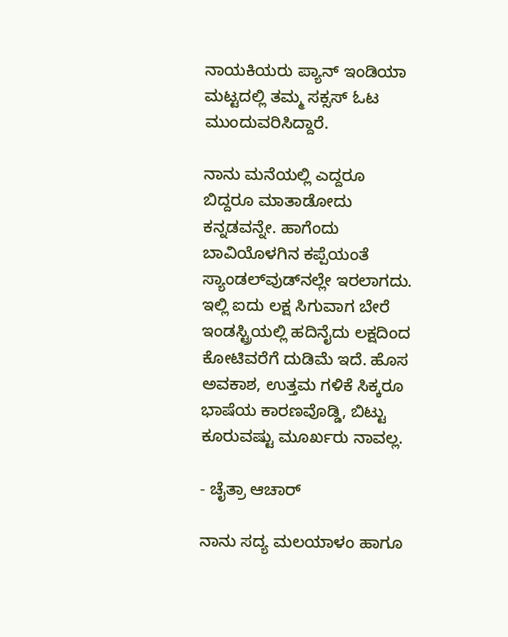ನಾಯಕಿಯರು ಪ್ಯಾನ್‌ ಇಂಡಿಯಾ ಮಟ್ಟದಲ್ಲಿ ತಮ್ಮ ಸಕ್ಸಸ್‌ ಓಟ ಮುಂದುವರಿಸಿದ್ದಾರೆ.

ನಾನು ಮನೆಯಲ್ಲಿ ಎದ್ದರೂ ಬಿದ್ದರೂ ಮಾತಾಡೋದು ಕನ್ನಡವನ್ನೇ. ಹಾಗೆಂದು ಬಾವಿಯೊಳಗಿನ ಕಪ್ಪೆಯಂತೆ ಸ್ಯಾಂಡಲ್‌ವುಡ್‌ನಲ್ಲೇ ಇರಲಾಗದು. ಇಲ್ಲಿ ಐದು ಲಕ್ಷ ಸಿಗುವಾಗ ಬೇರೆ ಇಂಡಸ್ಟ್ರಿಯಲ್ಲಿ ಹದಿನೈದು ಲಕ್ಷದಿಂದ ಕೋಟಿವರೆಗೆ ದುಡಿಮೆ ಇದೆ. ಹೊಸ ಅವಕಾಶ, ಉತ್ತಮ ಗಳಿಕೆ ಸಿಕ್ಕರೂ ಭಾಷೆಯ ಕಾರಣವೊಡ್ಡಿ, ಬಿಟ್ಟು ಕೂರುವಷ್ಟು ಮೂರ್ಖರು ನಾವಲ್ಲ.

- ಚೈತ್ರಾ ಆಚಾರ್‌

ನಾನು ಸದ್ಯ ಮಲಯಾಳಂ ಹಾಗೂ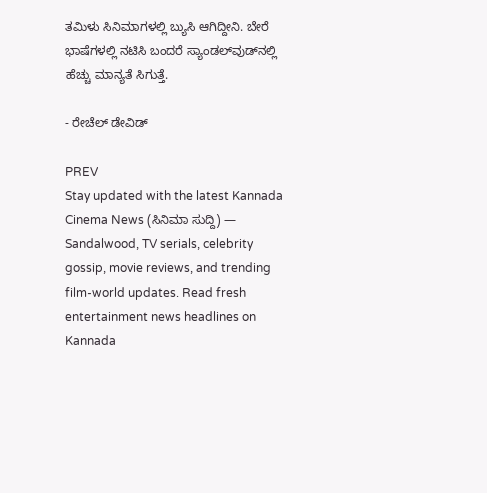ತಮಿಳು ಸಿನಿಮಾಗಳಲ್ಲಿ ಬ್ಯುಸಿ ಆಗಿದ್ದೀನಿ. ಬೇರೆ ಭಾಷೆಗಳಲ್ಲಿ ನಟಿಸಿ ಬಂದರೆ ಸ್ಯಾಂಡಲ್‌ವುಡ್‌ನಲ್ಲಿ ಹೆಚ್ಚು ಮಾನ್ಯತೆ ಸಿಗುತ್ತೆ.

- ರೇಚೆಲ್‌ ಡೇವಿಡ್

PREV
Stay updated with the latest Kannada Cinema News (ಸಿನಿಮಾ ಸುದ್ದಿ) — Sandalwood, TV serials, celebrity gossip, movie reviews, and trending film-world updates. Read fresh entertainment news headlines on Kannada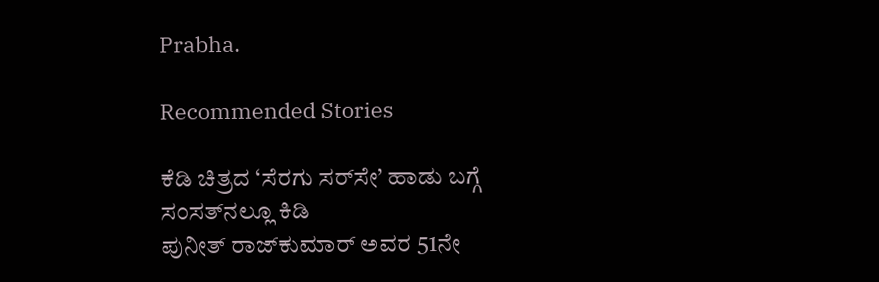Prabha.

Recommended Stories

ಕೆಡಿ ಚಿತ್ರದ ‘ಸೆರಗು ಸರ್‌ಸೇ’ ಹಾಡು ಬಗ್ಗೆ ಸಂಸತ್‌ನಲ್ಲೂ ಕಿಡಿ
ಪುನೀತ್‌ ರಾಜ್‌ಕುಮಾರ್‌ ಅವರ 51ನೇ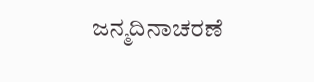ಜನ್ಮದಿನಾಚರಣೆ